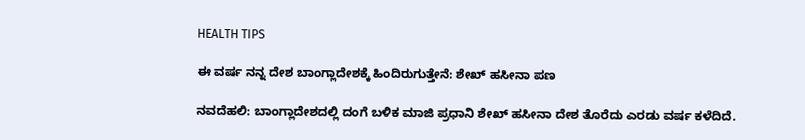HEALTH TIPS

ಈ ವರ್ಷ ನನ್ನ ದೇಶ ಬಾಂಗ್ಲಾದೇಶಕ್ಕೆ ಹಿಂದಿರುಗುತ್ತೇನೆ: ಶೇಖ್ ಹಸೀನಾ ಪಣ

ನವದೆಹಲಿ: ಬಾಂಗ್ಲಾದೇಶದಲ್ಲಿ ದಂಗೆ ಬಳಿಕ ಮಾಜಿ ಪ್ರಧಾನಿ ಶೇಖ್ ಹಸೀನಾ ದೇಶ ತೊರೆದು ಎರಡು ವರ್ಷ ಕಳೆದಿದೆ.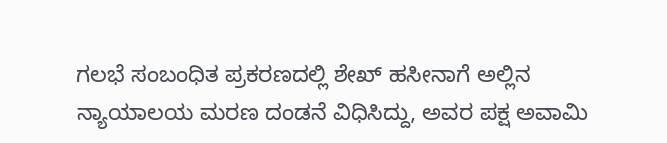ಗಲಭೆ ಸಂಬಂಧಿತ ಪ್ರಕರಣದಲ್ಲಿ ಶೇಖ್ ಹಸೀನಾಗೆ ಅಲ್ಲಿನ ನ್ಯಾಯಾಲಯ ಮರಣ ದಂಡನೆ ವಿಧಿಸಿದ್ದು, ಅವರ ಪಕ್ಷ ಅವಾಮಿ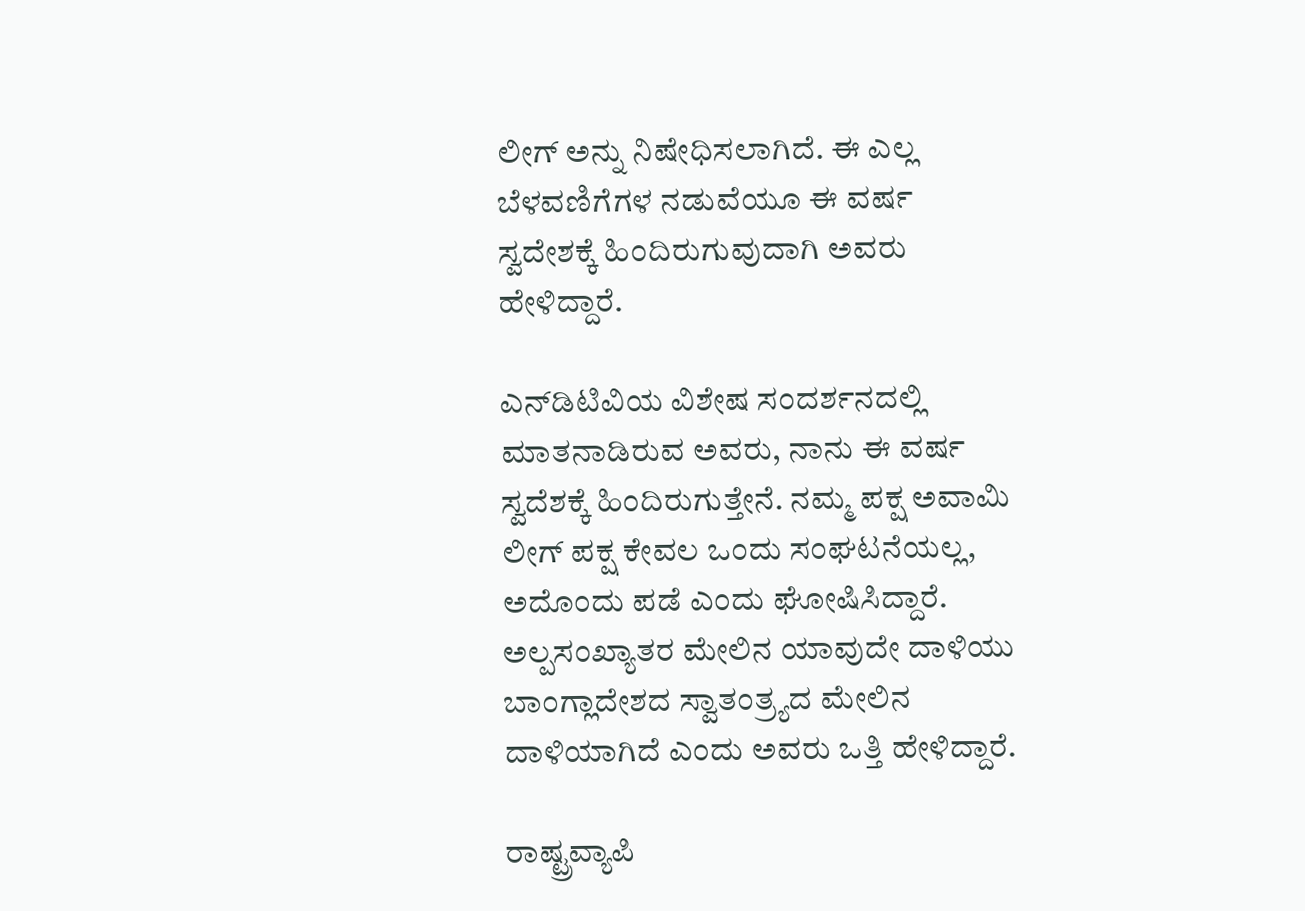ಲೀಗ್ ಅನ್ನು ನಿಷೇಧಿಸಲಾಗಿದೆ. ಈ ಎಲ್ಲ ಬೆಳವಣಿಗೆಗಳ ನಡುವೆಯೂ ಈ ವರ್ಷ ಸ್ವದೇಶಕ್ಕೆ ಹಿಂದಿರುಗುವುದಾಗಿ ಅವರು ಹೇಳಿದ್ದಾರೆ.

ಎನ್‌ಡಿಟಿವಿಯ ವಿಶೇಷ ಸಂದರ್ಶನದಲ್ಲಿ ಮಾತನಾಡಿರುವ ಅವರು, ನಾನು ಈ ವರ್ಷ ಸ್ವದೆಶಕ್ಕೆ ಹಿಂದಿರುಗುತ್ತೇನೆ. ನಮ್ಮ ಪಕ್ಷ ಅವಾಮಿ ಲೀಗ್ ಪಕ್ಷ ಕೇವಲ ಒಂದು ಸಂಘಟನೆಯಲ್ಲ, ಅದೊಂದು ಪಡೆ ಎಂದು ಘೋಷಿಸಿದ್ದಾರೆ. ಅಲ್ಪಸಂಖ್ಯಾತರ ಮೇಲಿನ ಯಾವುದೇ ದಾಳಿಯು ಬಾಂಗ್ಲಾದೇಶದ ಸ್ವಾತಂತ್ರ್ಯದ ಮೇಲಿನ ದಾಳಿಯಾಗಿದೆ ಎಂದು ಅವರು ಒತ್ತಿ ಹೇಳಿದ್ದಾರೆ.

ರಾಷ್ಟ್ರವ್ಯಾಪಿ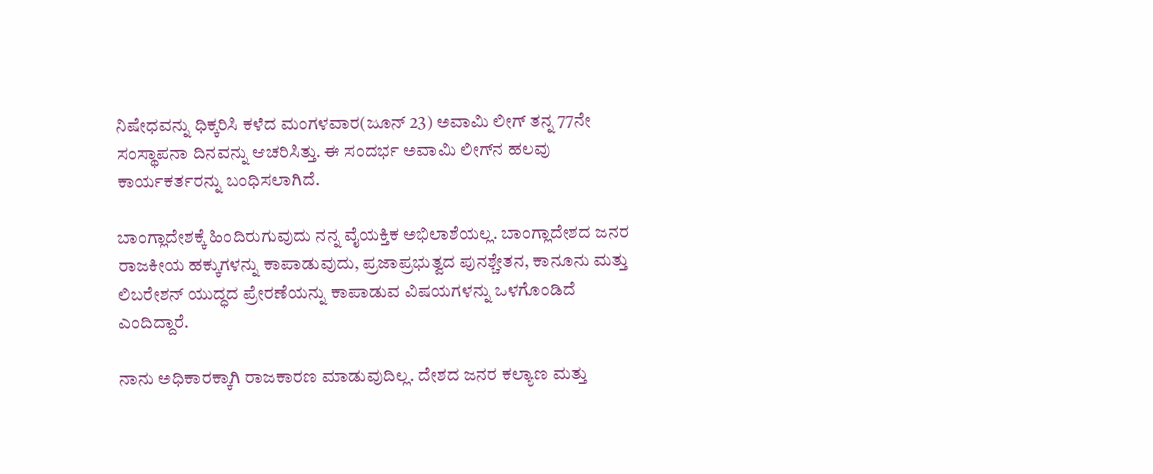ನಿಷೇಧವನ್ನು ಧಿಕ್ಕರಿಸಿ ಕಳೆದ ಮಂಗಳವಾರ(ಜೂನ್ 23) ಅವಾಮಿ ಲೀಗ್ ತನ್ನ 77ನೇ ಸಂಸ್ಥಾಪನಾ ದಿನವನ್ನು ಆಚರಿಸಿತ್ತು. ಈ ಸಂದರ್ಭ ಅವಾಮಿ ಲೀಗ್‌ನ ಹಲವು ಕಾರ್ಯಕರ್ತರನ್ನು ಬಂಧಿಸಲಾಗಿದೆ.

ಬಾಂಗ್ಲಾದೇಶಕ್ಕೆ ಹಿಂದಿರುಗುವುದು ನನ್ನ ವೈಯಕ್ತಿಕ ಅಭಿಲಾಶೆಯಲ್ಲ. ಬಾಂಗ್ಲಾದೇಶದ ಜನರ ರಾಜಕೀಯ ಹಕ್ಕುಗಳನ್ನು ಕಾಪಾಡುವುದು, ಪ್ರಜಾಪ್ರಭುತ್ವದ ಪುನಶ್ಚೇತನ, ಕಾನೂನು ಮತ್ತು ಲಿಬರೇಶನ್ ಯುದ್ಧದ ಪ್ರೇರಣೆಯನ್ನು ಕಾಪಾಡುವ ವಿಷಯಗಳನ್ನು ಒಳಗೊಂಡಿದೆ ಎಂದಿದ್ದಾರೆ.

ನಾನು ಅಧಿಕಾರಕ್ಕಾಗಿ ರಾಜಕಾರಣ ಮಾಡುವುದಿಲ್ಲ. ದೇಶದ ಜನರ ಕಲ್ಯಾಣ ಮತ್ತು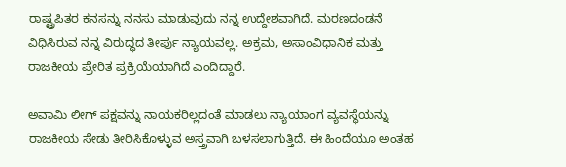ರಾಷ್ಟ್ರಪಿತರ ಕನಸನ್ನು ನನಸು ಮಾಡುವುದು ನನ್ನ ಉದ್ದೇಶವಾಗಿದೆ. ಮರಣದಂಡನೆ ವಿಧಿಸಿರುವ ನನ್ನ ವಿರುದ್ಧದ ತೀರ್ಪು ನ್ಯಾಯವಲ್ಲ. ಅಕ್ರಮ, ಅಸಾಂವಿಧಾನಿಕ ಮತ್ತು ರಾಜಕೀಯ ಪ್ರೇರಿತ ಪ್ರಕ್ರಿಯೆಯಾಗಿದೆ ಎಂದಿದ್ದಾರೆ.

ಅವಾಮಿ ಲೀಗ್ ಪಕ್ಷವನ್ನು ನಾಯಕರಿಲ್ಲದಂತೆ ಮಾಡಲು ನ್ಯಾಯಾಂಗ ವ್ಯವಸ್ಥೆಯನ್ನು ರಾಜಕೀಯ ಸೇಡು ತೀರಿಸಿಕೊಳ್ಳುವ ಅಸ್ತ್ರವಾಗಿ ಬಳಸಲಾಗುತ್ತಿದೆ. ಈ ಹಿಂದೆಯೂ ಅಂತಹ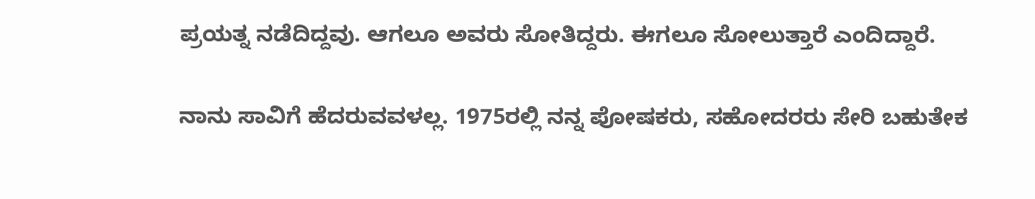ಪ್ರಯತ್ನ ನಡೆದಿದ್ದವು. ಆಗಲೂ ಅವರು ಸೋತಿದ್ದರು. ಈಗಲೂ ಸೋಲುತ್ತಾರೆ ಎಂದಿದ್ದಾರೆ.

ನಾನು ಸಾವಿಗೆ ಹೆದರುವವಳಲ್ಲ. 1975ರಲ್ಲಿ ನನ್ನ ಪೋಷಕರು, ಸಹೋದರರು ಸೇರಿ ಬಹುತೇಕ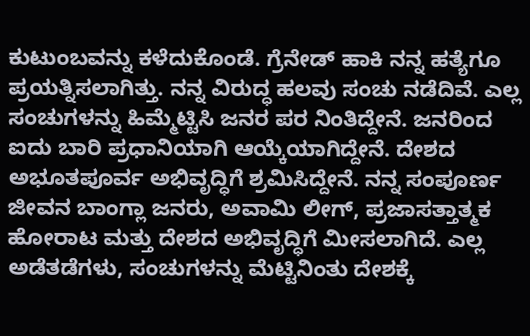ಕುಟುಂಬವನ್ನು ಕಳೆದುಕೊಂಡೆ. ಗ್ರೆನೇಡ್ ಹಾಕಿ ನನ್ನ ಹತ್ಯೆಗೂ ಪ್ರಯತ್ನಿಸಲಾಗಿತ್ತು. ನನ್ನ ವಿರುದ್ಧ ಹಲವು ಸಂಚು ನಡೆದಿವೆ. ಎಲ್ಲ ಸಂಚುಗಳನ್ನು ಹಿಮ್ಮೆಟ್ಟಿಸಿ ಜನರ ಪರ ನಿಂತಿದ್ದೇನೆ. ಜನರಿಂದ ಐದು ಬಾರಿ ಪ್ರಧಾನಿಯಾಗಿ ಆಯ್ಕೆಯಾಗಿದ್ದೇನೆ. ದೇಶದ ಅಭೂತಪೂರ್ವ ಅಭಿವೃದ್ಧಿಗೆ ಶ್ರಮಿಸಿದ್ದೇನೆ. ನನ್ನ ಸಂಪೂರ್ಣ ಜೀವನ ಬಾಂಗ್ಲಾ ಜನರು, ಅವಾಮಿ ಲೀಗ್‌, ಪ್ರಜಾಸತ್ತಾತ್ಮಕ ಹೋರಾಟ ಮತ್ತು ದೇಶದ ಅಭಿವೃದ್ಧಿಗೆ ಮೀಸಲಾಗಿದೆ. ಎಲ್ಲ ಅಡೆತಡೆಗಳು, ಸಂಚುಗಳನ್ನು ಮೆಟ್ಟಿನಿಂತು ದೇಶಕ್ಕೆ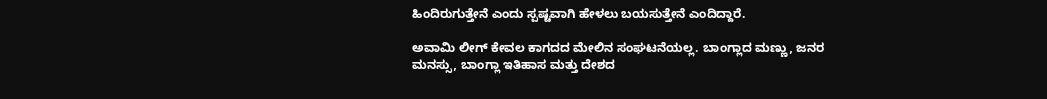ಹಿಂದಿರುಗುತ್ತೇನೆ ಎಂದು ಸ್ಪಷ್ಟವಾಗಿ ಹೇಳಲು ಬಯಸುತ್ತೇನೆ ಎಂದಿದ್ದಾರೆ.

ಅವಾಮಿ ಲೀಗ್ ಕೇವಲ ಕಾಗದದ ಮೇಲಿನ ಸಂಘಟನೆಯಲ್ಲ. ಬಾಂಗ್ಲಾದ ಮಣ್ಣು, ಜನರ ಮನಸ್ಸು, ಬಾಂಗ್ಲಾ ಇತಿಹಾಸ ಮತ್ತು ದೇಶದ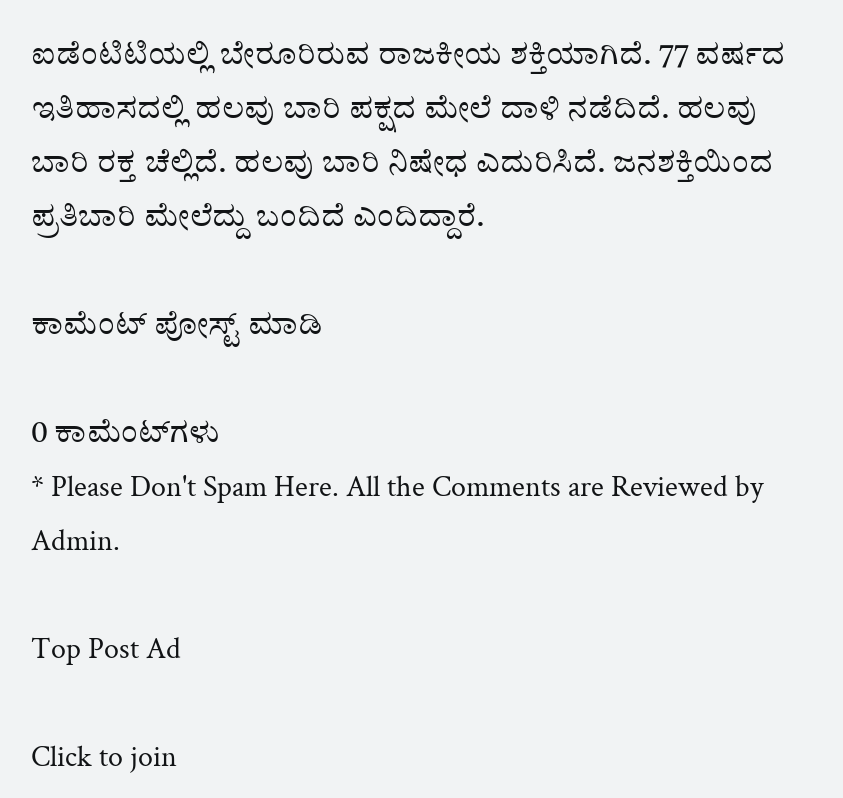ಐಡೆಂಟಿಟಿಯಲ್ಲಿ ಬೇರೂರಿರುವ ರಾಜಕೀಯ ಶಕ್ತಿಯಾಗಿದೆ. 77 ವರ್ಷದ ಇತಿಹಾಸದಲ್ಲಿ ಹಲವು ಬಾರಿ ಪಕ್ಷದ ಮೇಲೆ ದಾಳಿ ನಡೆದಿದೆ. ಹಲವು ಬಾರಿ ರಕ್ತ ಚೆಲ್ಲಿದೆ. ಹಲವು ಬಾರಿ ನಿಷೇಧ ಎದುರಿಸಿದೆ. ಜನಶಕ್ತಿಯಿಂದ ಪ್ರತಿಬಾರಿ ಮೇಲೆದ್ದು ಬಂದಿದೆ ಎಂದಿದ್ದಾರೆ.

ಕಾಮೆಂಟ್‌‌ ಪೋಸ್ಟ್‌ ಮಾಡಿ

0 ಕಾಮೆಂಟ್‌ಗಳು
* Please Don't Spam Here. All the Comments are Reviewed by Admin.

Top Post Ad

Click to join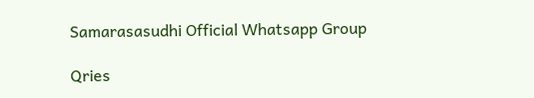Samarasasudhi Official Whatsapp Group

Qries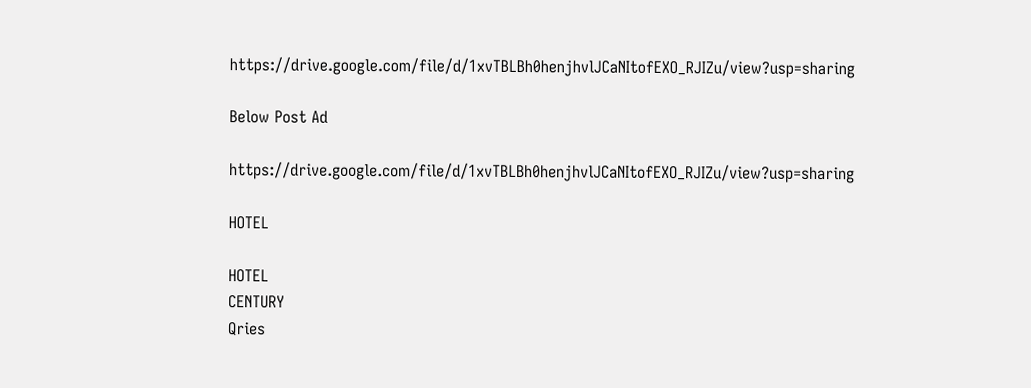https://drive.google.com/file/d/1xvTBLBh0henjhvlJCaNItofEXO_RJIZu/view?usp=sharing

Below Post Ad

https://drive.google.com/file/d/1xvTBLBh0henjhvlJCaNItofEXO_RJIZu/view?usp=sharing

HOTEL

HOTEL
CENTURY
Qries